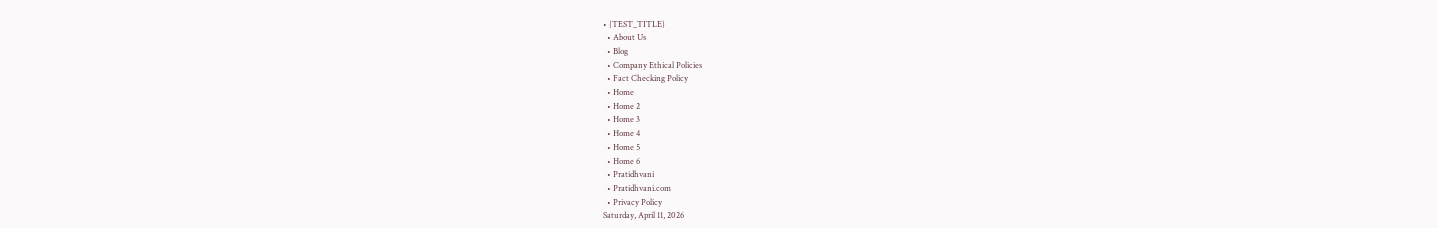• {TEST_TITLE}
  • About Us
  • Blog
  • Company Ethical Policies
  • Fact Checking Policy
  • Home
  • Home 2
  • Home 3
  • Home 4
  • Home 5
  • Home 6
  • Pratidhvani
  • Pratidhvani.com
  • Privacy Policy
Saturday, April 11, 2026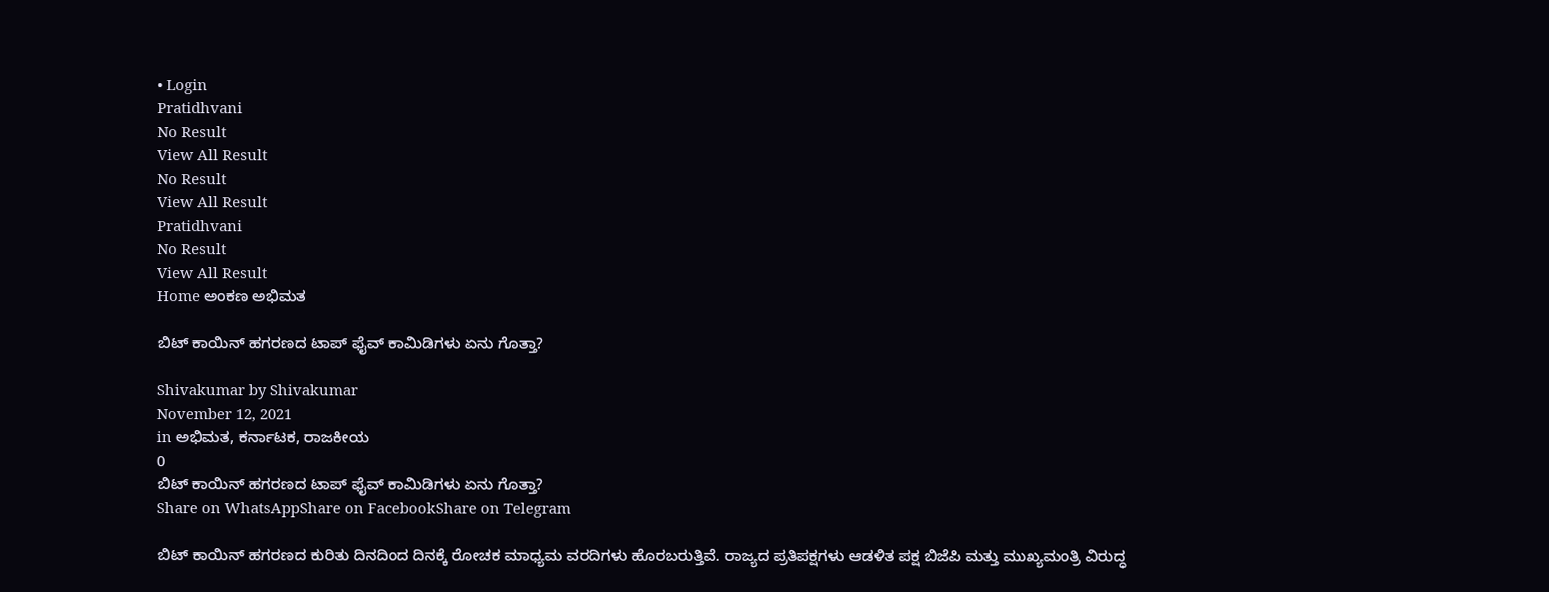• Login
Pratidhvani
No Result
View All Result
No Result
View All Result
Pratidhvani
No Result
View All Result
Home ಅಂಕಣ ಅಭಿಮತ

ಬಿಟ್ ಕಾಯಿನ್ ಹಗರಣದ ಟಾಪ್ ಫೈವ್ ಕಾಮಿಡಿಗಳು ಏನು ಗೊತ್ತಾ?

Shivakumar by Shivakumar
November 12, 2021
in ಅಭಿಮತ, ಕರ್ನಾಟಕ, ರಾಜಕೀಯ
0
ಬಿಟ್ ಕಾಯಿನ್ ಹಗರಣದ ಟಾಪ್ ಫೈವ್ ಕಾಮಿಡಿಗಳು ಏನು ಗೊತ್ತಾ?
Share on WhatsAppShare on FacebookShare on Telegram

ಬಿಟ್ ಕಾಯಿನ್ ಹಗರಣದ ಕುರಿತು ದಿನದಿಂದ ದಿನಕ್ಕೆ ರೋಚಕ ಮಾಧ್ಯಮ ವರದಿಗಳು ಹೊರಬರುತ್ತಿವೆ. ರಾಜ್ಯದ ಪ್ರತಿಪಕ್ಷಗಳು ಆಡಳಿತ ಪಕ್ಷ ಬಿಜೆಪಿ ಮತ್ತು ಮುಖ್ಯಮಂತ್ರಿ ವಿರುದ್ಧ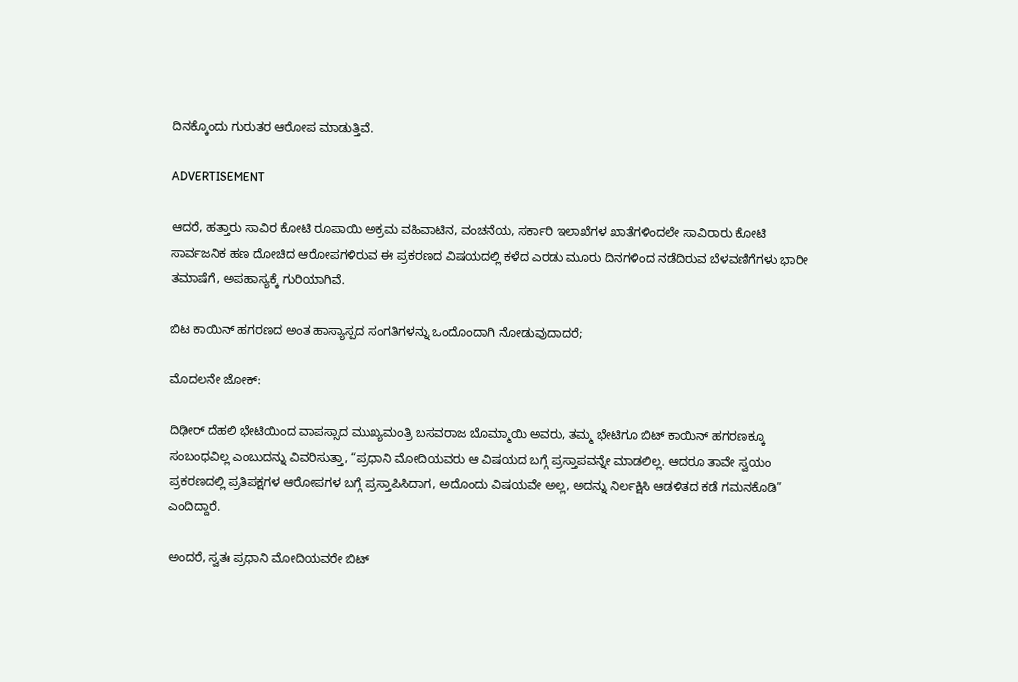ದಿನಕ್ಕೊಂದು ಗುರುತರ ಆರೋಪ ಮಾಡುತ್ತಿವೆ.

ADVERTISEMENT

ಆದರೆ, ಹತ್ತಾರು ಸಾವಿರ ಕೋಟಿ ರೂಪಾಯಿ ಅಕ್ರಮ ವಹಿವಾಟಿನ, ವಂಚನೆಯ, ಸರ್ಕಾರಿ ಇಲಾಖೆಗಳ ಖಾತೆಗಳಿಂದಲೇ ಸಾವಿರಾರು ಕೋಟಿ ಸಾರ್ವಜನಿಕ ಹಣ ದೋಚಿದ ಆರೋಪಗಳಿರುವ ಈ ಪ್ರಕರಣದ ವಿಷಯದಲ್ಲಿ ಕಳೆದ ಎರಡು ಮೂರು ದಿನಗಳಿಂದ ನಡೆದಿರುವ ಬೆಳವಣಿಗೆಗಳು ಭಾರೀ ತಮಾಷೆಗೆ, ಅಪಹಾಸ್ಯಕ್ಕೆ ಗುರಿಯಾಗಿವೆ.

ಬಿಟ ಕಾಯಿನ್ ಹಗರಣದ ಅಂತ ಹಾಸ್ಯಾಸ್ಪದ ಸಂಗತಿಗಳನ್ನು ಒಂದೊಂದಾಗಿ ನೋಡುವುದಾದರೆ;

ಮೊದಲನೇ ಜೋಕ್:

ದಿಢೀರ್ ದೆಹಲಿ ಭೇಟಿಯಿಂದ ವಾಪಸ್ಸಾದ ಮುಖ್ಯಮಂತ್ರಿ ಬಸವರಾಜ ಬೊಮ್ಮಾಯಿ ಅವರು, ತಮ್ಮ ಭೇಟಿಗೂ ಬಿಟ್ ಕಾಯಿನ್ ಹಗರಣಕ್ಕೂ ಸಂಬಂಧವಿಲ್ಲ ಎಂಬುದನ್ನು ವಿವರಿಸುತ್ತಾ, “ಪ್ರಧಾನಿ ಮೋದಿಯವರು ಆ ವಿಷಯದ ಬಗ್ಗೆ ಪ್ರಸ್ತಾಪವನ್ನೇ ಮಾಡಲಿಲ್ಲ. ಆದರೂ ತಾವೇ ಸ್ವಯಂ ಪ್ರಕರಣದಲ್ಲಿ ಪ್ರತಿಪಕ್ಷಗಳ ಆರೋಪಗಳ ಬಗ್ಗೆ ಪ್ರಸ್ತಾಪಿಸಿದಾಗ, ಅದೊಂದು ವಿಷಯವೇ ಅಲ್ಲ, ಅದನ್ನು ನಿರ್ಲಕ್ಷಿಸಿ ಆಡಳಿತದ ಕಡೆ ಗಮನಕೊಡಿ” ಎಂದಿದ್ದಾರೆ.

ಅಂದರೆ, ಸ್ವತಃ ಪ್ರಧಾನಿ ಮೋದಿಯವರೇ ಬಿಟ್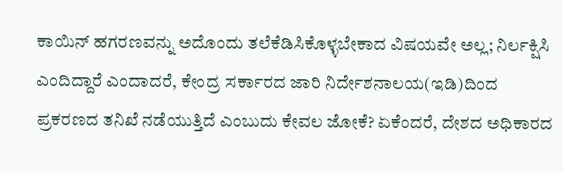ಕಾಯಿನ್ ಹಗರಣವನ್ನು ಅದೊಂದು ತಲೆಕೆಡಿಸಿಕೊಳ್ಳಬೇಕಾದ ವಿಷಯವೇ ಅಲ್ಲ; ನಿರ್ಲಕ್ಷಿಸಿ ಎಂದಿದ್ದಾರೆ ಎಂದಾದರೆ, ಕೇಂದ್ರ ಸರ್ಕಾರದ ಜಾರಿ ನಿರ್ದೇಶನಾಲಯ(ಇಡಿ)ದಿಂದ ಪ್ರಕರಣದ ತನಿಖೆ ನಡೆಯುತ್ತಿದೆ ಎಂಬುದು ಕೇವಲ ಜೋಕೆ? ಏಕೆಂದರೆ, ದೇಶದ ಅಧಿಕಾರದ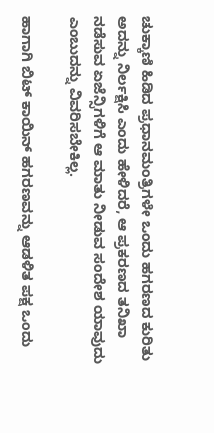ಚುಕ್ಕಾಣಿ ಹಿಡಿದ ಪ್ರಧಾನಮಂತ್ರಿಗಳೇ ಒಂದು ಹಗರಣದ ಕುರಿತು ಅದನ್ನು ನಿರ್ಲಕ್ಷಿಸಿ ಎಂದು ಹೇಳಿದರೆ, ಆ ಪ್ರಕರಣದ ತನಿಖಾ ನಡೆಸುವ ಏಜೆನ್ಸಿಗಳಿಗೆ ಆ ಮಾತು ನೀಡುವ ಸಂದೇಶ ಯಾವುದು ಎಂಬುದನ್ನು ವಿವರಿಸಬೇಕಿಲ್ಲ.

ಹಾಗಾಗಿ ಬಿಟ್ ಕಾಯಿನ್ ಹಗರಣವನ್ನು ಆಡಳಿತ ಪಕ್ಷ ಒಂದು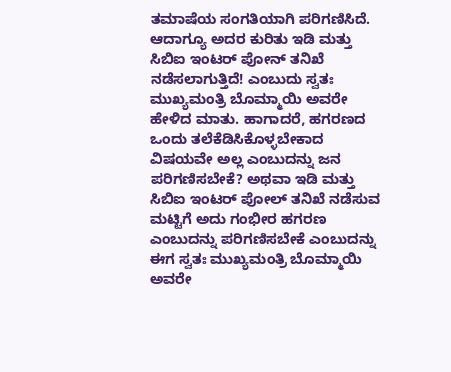ತಮಾಷೆಯ ಸಂಗತಿಯಾಗಿ ಪರಿಗಣಿಸಿದೆ. ಆದಾಗ್ಯೂ ಅದರ ಕುರಿತು ಇಡಿ ಮತ್ತು ಸಿಬಿಐ ಇಂಟರ್ ಪೋನ್ ತನಿಖೆ ನಡೆಸಲಾಗುತ್ತಿದೆ! ಎಂಬುದು ಸ್ವತಃ ಮುಖ್ಯಮಂತ್ರಿ ಬೊಮ್ಮಾಯಿ ಅವರೇ ಹೇಳಿದ ಮಾತು. ಹಾಗಾದರೆ, ಹಗರಣದ ಒಂದು ತಲೆಕೆಡಿಸಿಕೊಳ್ಳಬೇಕಾದ ವಿಷಯವೇ ಅಲ್ಲ ಎಂಬುದನ್ನು ಜನ ಪರಿಗಣಿಸಬೇಕೆ? ಅಥವಾ ಇಡಿ ಮತ್ತು ಸಿಬಿಐ ಇಂಟರ್ ಪೋಲ್ ತನಿಖೆ ನಡೆಸುವ ಮಟ್ಟಿಗೆ ಅದು ಗಂಭೀರ ಹಗರಣ ಎಂಬುದನ್ನು ಪರಿಗಣಿಸಬೇಕೆ ಎಂಬುದನ್ನು ಈಗ ಸ್ವತಃ ಮುಖ್ಯಮಂತ್ರಿ ಬೊಮ್ಮಾಯಿ ಅವರೇ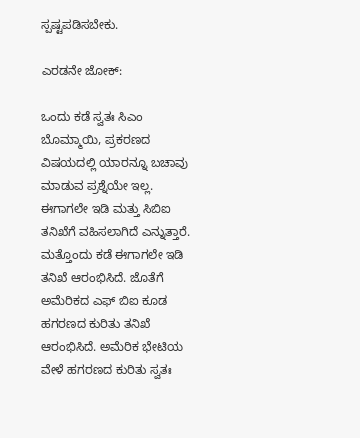ಸ್ಪಷ್ಟಪಡಿಸಬೇಕು.

ಎರಡನೇ ಜೋಕ್:

ಒಂದು ಕಡೆ ಸ್ವತಃ ಸಿಎಂ ಬೊಮ್ಮಾಯಿ, ಪ್ರಕರಣದ ವಿಷಯದಲ್ಲಿ ಯಾರನ್ನೂ ಬಚಾವು ಮಾಡುವ ಪ್ರಶ್ನೆಯೇ ಇಲ್ಲ. ಈಗಾಗಲೇ ಇಡಿ ಮತ್ತು ಸಿಬಿಐ ತನಿಖೆಗೆ ವಹಿಸಲಾಗಿದೆ ಎನ್ನುತ್ತಾರೆ. ಮತ್ತೊಂದು ಕಡೆ ಈಗಾಗಲೇ ಇಡಿ ತನಿಖೆ ಆರಂಭಿಸಿದೆ. ಜೊತೆಗೆ ಅಮೆರಿಕದ ಎಫ್ ಬಿಐ ಕೂಡ ಹಗರಣದ ಕುರಿತು ತನಿಖೆ ಆರಂಭಿಸಿದೆ. ಅಮೆರಿಕ ಭೇಟಿಯ ವೇಳೆ ಹಗರಣದ ಕುರಿತು ಸ್ವತಃ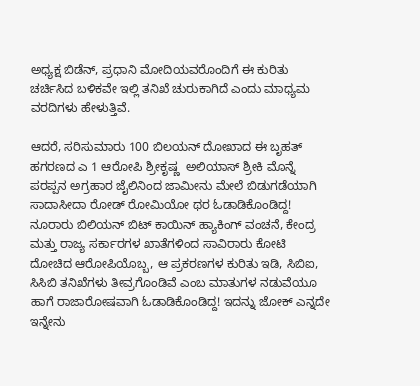ಅಧ್ಯಕ್ಷ ಬಿಡೆನ್, ಪ್ರಧಾನಿ ಮೋದಿಯವರೊಂದಿಗೆ ಈ ಕುರಿತು ಚರ್ಚಿಸಿದ ಬಳಿಕವೇ ಇಲ್ಲಿ ತನಿಖೆ ಚುರುಕಾಗಿದೆ ಎಂದು ಮಾಧ್ಯಮ ವರದಿಗಳು ಹೇಳುತ್ತಿವೆ.

ಆದರೆ, ಸರಿಸುಮಾರು 100 ಬಿಲಯನ್ ದೋಖಾದ ಈ ಬೃಹತ್ ಹಗರಣದ ಎ 1 ಆರೋಪಿ ಶ್ರೀಕೃಷ್ಣ  ಅಲಿಯಾಸ್ ಶ್ರೀಕಿ ಮೊನ್ನೆ ಪರಪ್ಪನ ಅಗ್ರಹಾರ ಜೈಲಿನಿಂದ ಜಾಮೀನು ಮೇಲೆ ಬಿಡುಗಡೆಯಾಗಿ ಸಾದಾಸೀದಾ ರೋಡ್ ರೋಮಿಯೋ ಥರ ಓಡಾಡಿಕೊಂಡಿದ್ದ! ನೂರಾರು ಬಿಲಿಯನ್ ಬಿಟ್ ಕಾಯಿನ್ ಹ್ಯಾಕಿಂಗ್ ವಂಚನೆ, ಕೇಂದ್ರ ಮತ್ತು ರಾಜ್ಯ ಸರ್ಕಾರಗಳ ಖಾತೆಗಳಿಂದ ಸಾವಿರಾರು ಕೋಟಿ ದೋಚಿದ ಆರೋಪಿಯೊಬ್ಬ, ಆ ಪ್ರಕರಣಗಳ ಕುರಿತು ಇಡಿ, ಸಿಬಿಐ, ಸಿಸಿಬಿ ತನಿಖೆಗಳು ತೀವ್ರಗೊಂಡಿವೆ ಎಂಬ ಮಾತುಗಳ ನಡುವೆಯೂ ಹಾಗೆ ರಾಜಾರೋಷವಾಗಿ ಓಡಾಡಿಕೊಂಡಿದ್ದ! ಇದನ್ನು ಜೋಕ್ ಎನ್ನದೇ ಇನ್ನೇನು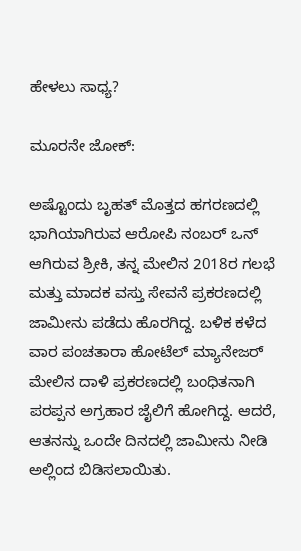ಹೇಳಲು ಸಾಧ್ಯ?

ಮೂರನೇ ಜೋಕ್:

ಅಷ್ಟೊಂದು ಬೃಹತ್ ಮೊತ್ತದ ಹಗರಣದಲ್ಲಿ ಭಾಗಿಯಾಗಿರುವ ಆರೋಪಿ ನಂಬರ್ ಒನ್ ಆಗಿರುವ ಶ್ರೀಕಿ, ತನ್ನ ಮೇಲಿನ 2018ರ ಗಲಭೆ ಮತ್ತು ಮಾದಕ ವಸ್ತು ಸೇವನೆ ಪ್ರಕರಣದಲ್ಲಿ ಜಾಮೀನು ಪಡೆದು ಹೊರಗಿದ್ದ. ಬಳಿಕ ಕಳೆದ ವಾರ ಪಂಚತಾರಾ ಹೋಟೆಲ್ ಮ್ಯಾನೇಜರ್ ಮೇಲಿನ ದಾಳಿ ಪ್ರಕರಣದಲ್ಲಿ ಬಂಧಿತನಾಗಿ ಪರಪ್ಪನ ಅಗ್ರಹಾರ ಜೈಲಿಗೆ ಹೋಗಿದ್ದ. ಆದರೆ, ಆತನನ್ನು ಒಂದೇ ದಿನದಲ್ಲಿ ಜಾಮೀನು ನೀಡಿ ಅಲ್ಲಿಂದ ಬಿಡಿಸಲಾಯಿತು.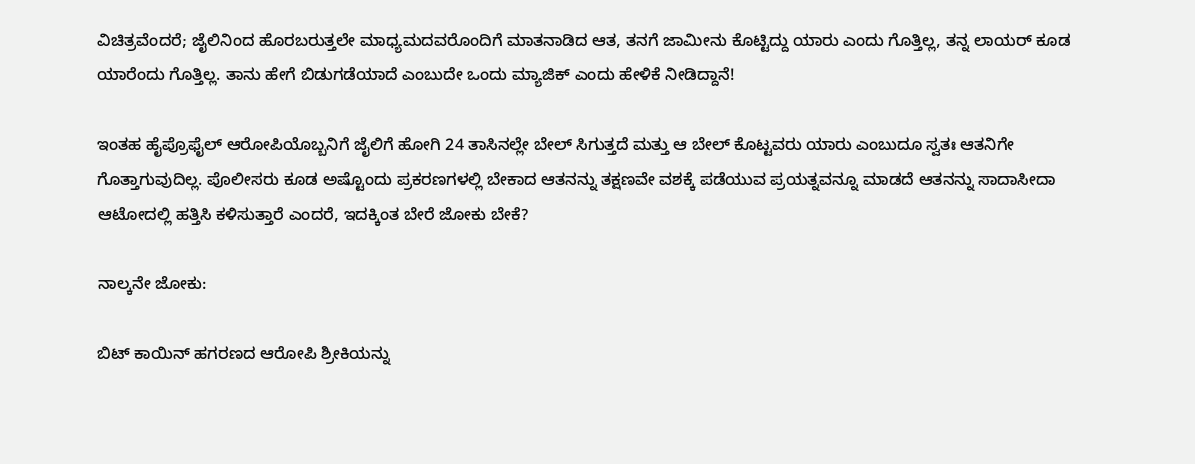ವಿಚಿತ್ರವೆಂದರೆ; ಜೈಲಿನಿಂದ ಹೊರಬರುತ್ತಲೇ ಮಾಧ್ಯಮದವರೊಂದಿಗೆ ಮಾತನಾಡಿದ ಆತ, ತನಗೆ ಜಾಮೀನು ಕೊಟ್ಟಿದ್ದು ಯಾರು ಎಂದು ಗೊತ್ತಿಲ್ಲ, ತನ್ನ ಲಾಯರ್ ಕೂಡ ಯಾರೆಂದು ಗೊತ್ತಿಲ್ಲ. ತಾನು ಹೇಗೆ ಬಿಡುಗಡೆಯಾದೆ ಎಂಬುದೇ ಒಂದು ಮ್ಯಾಜಿಕ್ ಎಂದು ಹೇಳಿಕೆ ನೀಡಿದ್ದಾನೆ!

ಇಂತಹ ಹೈಪ್ರೊಫೈಲ್ ಆರೋಪಿಯೊಬ್ಬನಿಗೆ ಜೈಲಿಗೆ ಹೋಗಿ 24 ತಾಸಿನಲ್ಲೇ ಬೇಲ್ ಸಿಗುತ್ತದೆ ಮತ್ತು ಆ ಬೇಲ್ ಕೊಟ್ಟವರು ಯಾರು ಎಂಬುದೂ ಸ್ವತಃ ಆತನಿಗೇ ಗೊತ್ತಾಗುವುದಿಲ್ಲ. ಪೊಲೀಸರು ಕೂಡ ಅಷ್ಟೊಂದು ಪ್ರಕರಣಗಳಲ್ಲಿ ಬೇಕಾದ ಆತನನ್ನು ತಕ್ಷಣವೇ ವಶಕ್ಕೆ ಪಡೆಯುವ ಪ್ರಯತ್ನವನ್ನೂ ಮಾಡದೆ ಆತನನ್ನು ಸಾದಾಸೀದಾ ಆಟೋದಲ್ಲಿ ಹತ್ತಿಸಿ ಕಳಿಸುತ್ತಾರೆ ಎಂದರೆ, ಇದಕ್ಕಿಂತ ಬೇರೆ ಜೋಕು ಬೇಕೆ?

ನಾಲ್ಕನೇ ಜೋಕು:

ಬಿಟ್ ಕಾಯಿನ್ ಹಗರಣದ ಆರೋಪಿ ಶ್ರೀಕಿಯನ್ನು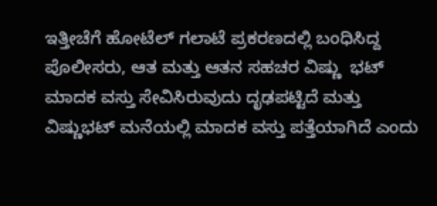ಇತ್ತೀಚೆಗೆ ಹೋಟೆಲ್ ಗಲಾಟೆ ಪ್ರಕರಣದಲ್ಲಿ ಬಂಧಿಸಿದ್ದ ಪೊಲೀಸರು, ಆತ ಮತ್ತು ಆತನ ಸಹಚರ ವಿಷ್ಣು  ಭಟ್ ಮಾದಕ ವಸ್ತು ಸೇವಿಸಿರುವುದು ದೃಢಪಟ್ಟಿದೆ ಮತ್ತು ವಿಷ್ಣುಭಟ್ ಮನೆಯಲ್ಲಿ ಮಾದಕ ವಸ್ತು ಪತ್ತೆಯಾಗಿದೆ ಎಂದು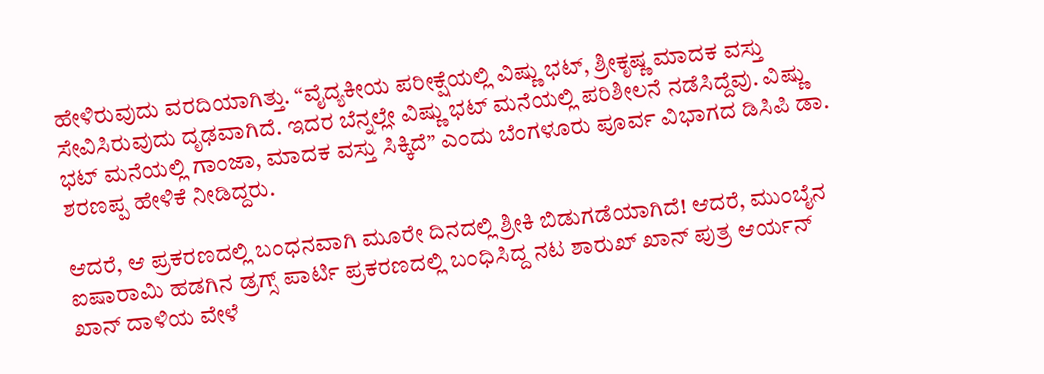ಹೇಳಿರುವುದು ವರದಿಯಾಗಿತ್ತು. “ವೈದ್ಯಕೀಯ ಪರೀಕ್ಷೆಯಲ್ಲಿ ವಿಷ್ಣು ಭಟ್, ಶ್ರೀಕೃಷ್ಣ ಮಾದಕ ವಸ್ತು ಸೇವಿಸಿರುವುದು ದೃಢವಾಗಿದೆ. ಇದರ ಬೆನ್ನಲ್ಲೇ ವಿಷ್ಣು ಭಟ್ ಮನೆಯಲ್ಲಿ ಪರಿಶೀಲನೆ ನಡೆಸಿದ್ದೆವು. ವಿಷ್ಣು ಭಟ್ ಮನೆಯಲ್ಲಿ ಗಾಂಜಾ, ಮಾದಕ ವಸ್ತು ಸಿಕ್ಕಿದೆ” ಎಂದು ಬೆಂಗಳೂರು ಪೂರ್ವ ವಿಭಾಗದ ಡಿಸಿಪಿ ಡಾ. ಶರಣಪ್ಪ ಹೇಳಿಕೆ ನೀಡಿದ್ದರು.

ಆದರೆ, ಆ ಪ್ರಕರಣದಲ್ಲಿ ಬಂಧನವಾಗಿ ಮೂರೇ ದಿನದಲ್ಲಿ ಶ್ರೀಕಿ ಬಿಡುಗಡೆಯಾಗಿದೆ! ಆದರೆ, ಮುಂಬೈನ ಐಷಾರಾಮಿ ಹಡಗಿನ ಡ್ರಗ್ಸ್ ಪಾರ್ಟಿ ಪ್ರಕರಣದಲ್ಲಿ ಬಂಧಿಸಿದ್ದ ನಟ ಶಾರುಖ್ ಖಾನ್ ಪುತ್ರ ಆರ್ಯನ್ ಖಾನ್ ದಾಳಿಯ ವೇಳೆ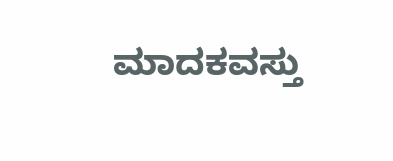ಮಾದಕವಸ್ತು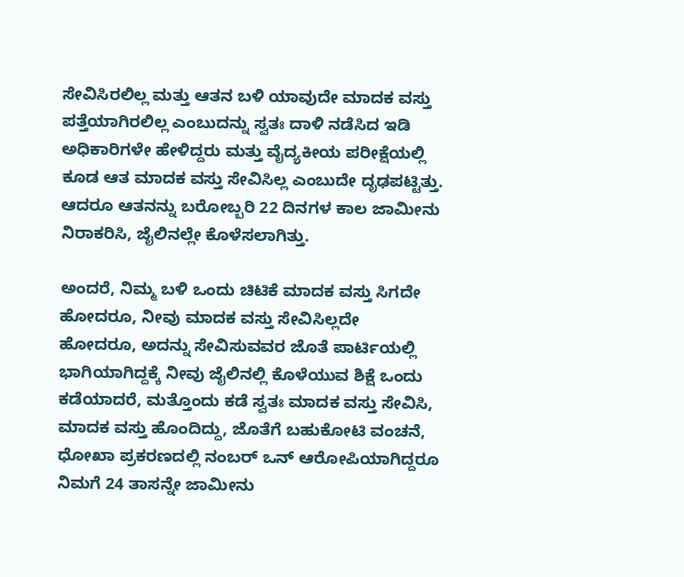ಸೇವಿಸಿರಲಿಲ್ಲ ಮತ್ತು ಆತನ ಬಳಿ ಯಾವುದೇ ಮಾದಕ ವಸ್ತು ಪತ್ತೆಯಾಗಿರಲಿಲ್ಲ ಎಂಬುದನ್ನು ಸ್ವತಃ ದಾಳಿ ನಡೆಸಿದ ಇಡಿ ಅಧಿಕಾರಿಗಳೇ ಹೇಳಿದ್ದರು ಮತ್ತು ವೈದ್ಯಕೀಯ ಪರೀಕ್ಷೆಯಲ್ಲಿ ಕೂಡ ಆತ ಮಾದಕ ವಸ್ತು ಸೇವಿಸಿಲ್ಲ ಎಂಬುದೇ ದೃಢಪಟ್ಟಿತ್ತು. ಆದರೂ ಆತನನ್ನು ಬರೋಬ್ಬರಿ 22 ದಿನಗಳ ಕಾಲ ಜಾಮೀನು ನಿರಾಕರಿಸಿ, ಜೈಲಿನಲ್ಲೇ ಕೊಳೆಸಲಾಗಿತ್ತು.

ಅಂದರೆ, ನಿಮ್ಮ ಬಳಿ ಒಂದು ಚಿಟಿಕೆ ಮಾದಕ ವಸ್ತು ಸಿಗದೇ ಹೋದರೂ, ನೀವು ಮಾದಕ ವಸ್ತು ಸೇವಿಸಿಲ್ಲದೇ ಹೋದರೂ, ಅದನ್ನು ಸೇವಿಸುವವರ ಜೊತೆ ಪಾರ್ಟಿಯಲ್ಲಿ ಭಾಗಿಯಾಗಿದ್ದಕ್ಕೆ ನೀವು ಜೈಲಿನಲ್ಲಿ ಕೊಳೆಯುವ ಶಿಕ್ಷೆ ಒಂದು ಕಡೆಯಾದರೆ, ಮತ್ತೊಂದು ಕಡೆ ಸ್ವತಃ ಮಾದಕ ವಸ್ತು ಸೇವಿಸಿ, ಮಾದಕ ವಸ್ತು ಹೊಂದಿದ್ದು, ಜೊತೆಗೆ ಬಹುಕೋಟಿ ವಂಚನೆ, ಧೋಖಾ ಪ್ರಕರಣದಲ್ಲಿ ನಂಬರ್ ಒನ್ ಆರೋಪಿಯಾಗಿದ್ದರೂ ನಿಮಗೆ 24 ತಾಸನ್ನೇ ಜಾಮೀನು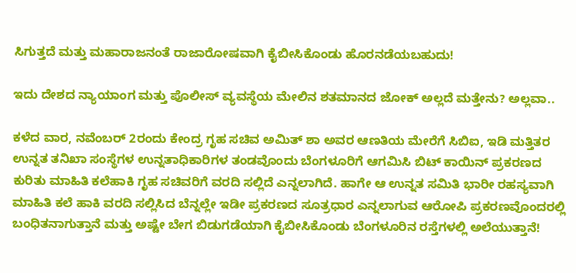ಸಿಗುತ್ತದೆ ಮತ್ತು ಮಹಾರಾಜನಂತೆ ರಾಜಾರೋಷವಾಗಿ ಕೈಬೀಸಿಕೊಂಡು ಹೊರನಡೆಯಬಹುದು!

ಇದು ದೇಶದ ನ್ಯಾಯಾಂಗ ಮತ್ತು ಪೊಲೀಸ್ ವ್ಯವಸ್ಥೆಯ ಮೇಲಿನ ಶತಮಾನದ ಜೋಕ್ ಅಲ್ಲದೆ ಮತ್ತೇನು? ಅಲ್ಲವಾ..

ಕಳೆದ ವಾರ, ನವೆಂಬರ್ 2ರಂದು ಕೇಂದ್ರ ಗೃಹ ಸಚಿವ ಅಮಿತ್ ಶಾ ಅವರ ಆಣತಿಯ ಮೇರೆಗೆ ಸಿಬಿಐ, ಇಡಿ ಮತ್ತಿತರ ಉನ್ನತ ತನಿಖಾ ಸಂಸ್ಥೆಗಳ ಉನ್ನತಾಧಿಕಾರಿಗಳ ತಂಡವೊಂದು ಬೆಂಗಳೂರಿಗೆ ಆಗಮಿಸಿ ಬಿಟ್ ಕಾಯಿನ್ ಪ್ರಕರಣದ ಕುರಿತು ಮಾಹಿತಿ ಕಲೆಹಾಕಿ ಗೃಹ ಸಚಿವರಿಗೆ ವರದಿ ಸಲ್ಲಿದೆ ಎನ್ನಲಾಗಿದೆ. ಹಾಗೇ ಆ ಉನ್ನತ ಸಮಿತಿ ಭಾರೀ ರಹಸ್ಯವಾಗಿ ಮಾಹಿತಿ ಕಲೆ ಹಾಕಿ ವರದಿ ಸಲ್ಲಿಸಿದ ಬೆನ್ನಲ್ಲೇ ಇಡೀ ಪ್ರಕರಣದ ಸೂತ್ರಧಾರ ಎನ್ನಲಾಗುವ ಆರೋಪಿ ಪ್ರಕರಣವೊಂದರಲ್ಲಿ ಬಂಧಿತನಾಗುತ್ತಾನೆ ಮತ್ತು ಅಷ್ಟೇ ಬೇಗ ಬಿಡುಗಡೆಯಾಗಿ ಕೈಬೀಸಿಕೊಂಡು ಬೆಂಗಳೂರಿನ ರಸ್ತೆಗಳಲ್ಲಿ ಅಲೆಯುತ್ತಾನೆ!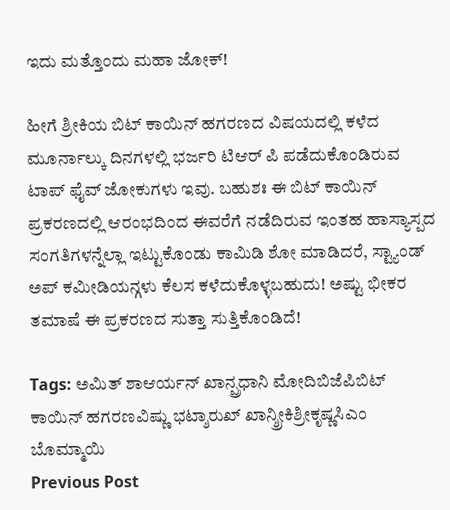ಇದು ಮತ್ತೊಂದು ಮಹಾ ಜೋಕ್!

ಹೀಗೆ ಶ್ರೀಕಿಯ ಬಿಟ್ ಕಾಯಿನ್ ಹಗರಣದ ವಿಷಯದಲ್ಲಿ ಕಳೆದ ಮೂರ್ನಾಲ್ಕು ದಿನಗಳಲ್ಲಿ ಭರ್ಜರಿ ಟಿಆರ್ ಪಿ ಪಡೆದುಕೊಂಡಿರುವ ಟಾಪ್ ಫೈವ್ ಜೋಕುಗಳು ಇವು. ಬಹುಶಃ ಈ ಬಿಟ್ ಕಾಯಿನ್ ಪ್ರಕರಣದಲ್ಲಿ ಆರಂಭದಿಂದ ಈವರೆಗೆ ನಡೆದಿರುವ ಇಂತಹ ಹಾಸ್ಯಾಸ್ಪದ ಸಂಗತಿಗಳನ್ನೆಲ್ಲಾ ಇಟ್ಟುಕೊಂಡು ಕಾಮಿಡಿ ಶೋ ಮಾಡಿದರೆ, ಸ್ಟ್ಯಾಂಡ್ ಅಪ್ ಕಮೀಡಿಯನ್ಗಳು ಕೆಲಸ ಕಳೆದುಕೊಳ್ಳಬಹುದು! ಅಷ್ಟು ಭೀಕರ ತಮಾಷೆ ಈ ಪ್ರಕರಣದ ಸುತ್ತಾ ಸುತ್ತಿಕೊಂಡಿದೆ!

Tags: ಅಮಿತ್ ಶಾಆರ್ಯನ್ ಖಾನ್ಪ್ರಧಾನಿ ಮೋದಿಬಿಜೆಪಿಬಿಟ್ ಕಾಯಿನ್ ಹಗರಣವಿಷ್ಣು ಭಟ್ಶಾರುಖ್ ಖಾನ್ಶ್ರೀಕಿಶ್ರೀಕೃಷ್ಣಸಿಎಂ ಬೊಮ್ಮಾಯಿ
Previous Post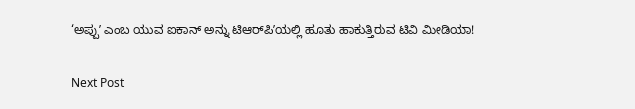‘ಅಪ್ಪುʼ ಎಂಬ ಯುವ ಐಕಾನ್ ಅನ್ನು ಟಿಆರ್‌ಪಿʼಯಲ್ಲಿ ಹೂತು ಹಾಕುತ್ತಿರುವ ಟಿವಿ ಮೀಡಿಯಾ!

Next Post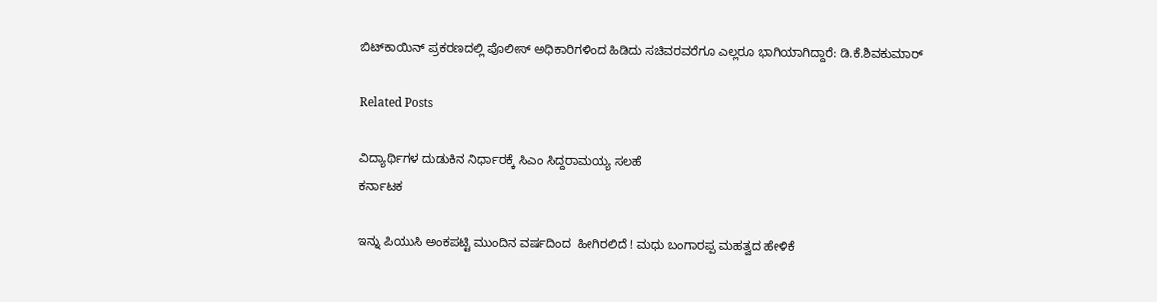ಬಿಟ್‌ಕಾಯಿನ್‌ ಪ್ರಕರಣದಲ್ಲಿ ಪೊಲೀಸ್ ಅಧಿಕಾರಿಗಳಿಂದ ಹಿಡಿದು ಸಚಿವರವರೆಗೂ ಎಲ್ಲರೂ ಭಾಗಿಯಾಗಿದ್ದಾರೆ: ಡಿ.ಕೆ.ಶಿವಕುಮಾರ್‌

Related Posts

ವಿದ್ಯಾರ್ಥಿಗಳ ದುಡುಕಿನ ನಿರ್ಧಾರಕ್ಕೆ ಸಿಎಂ ಸಿದ್ದರಾಮಯ್ಯ ಸಲಹೆ
ಕರ್ನಾಟಕ

ಇನ್ನು ಪಿಯುಸಿ ಅಂಕಪಟ್ಟಿ ಮುಂದಿನ ವರ್ಷದಿಂದ  ಹೀಗಿರಲಿದೆ ! ಮಧು ಬಂಗಾರಪ್ಪ ಮಹತ್ವದ ಹೇಳಿಕೆ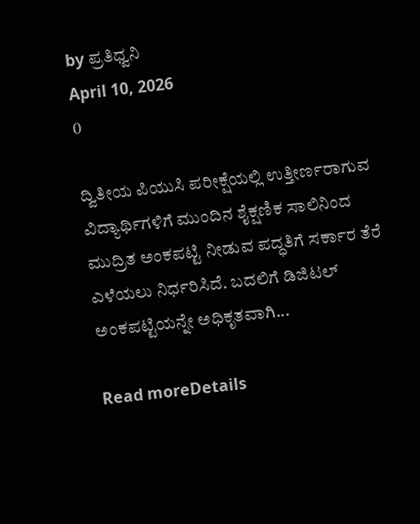by ಪ್ರತಿಧ್ವನಿ
April 10, 2026
0

ದ್ವಿತೀಯ ಪಿಯುಸಿ ಪರೀಕ್ಷೆಯಲ್ಲಿ ಉತ್ತೀರ್ಣರಾಗುವ ವಿದ್ಯಾರ್ಥಿಗಳಿಗೆ ಮುಂದಿನ ಶೈಕ್ಷಣಿಕ ಸಾಲಿನಿಂದ ಮುದ್ರಿತ ಅಂಕಪಟ್ಟಿ ನೀಡುವ ಪದ್ಧತಿಗೆ ಸರ್ಕಾರ ತೆರೆ ಎಳೆಯಲು ನಿರ್ಧರಿಸಿದೆ. ಬದಲಿಗೆ ಡಿಜಿಟಲ್ ಅಂಕಪಟ್ಟಿಯನ್ನೇ ಅಧಿಕೃತವಾಗಿ...

Read moreDetails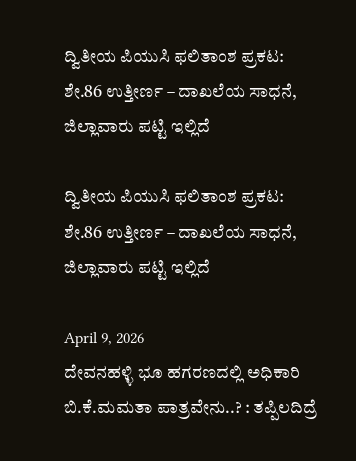ದ್ವಿತೀಯ ಪಿಯುಸಿ ಫಲಿತಾಂಶ ಪ್ರಕಟ: ಶೇ.86 ಉತ್ತೀರ್ಣ – ದಾಖಲೆಯ ಸಾಧನೆ, ಜಿಲ್ಲಾವಾರು ಪಟ್ಟಿ ಇಲ್ಲಿದೆ

ದ್ವಿತೀಯ ಪಿಯುಸಿ ಫಲಿತಾಂಶ ಪ್ರಕಟ: ಶೇ.86 ಉತ್ತೀರ್ಣ – ದಾಖಲೆಯ ಸಾಧನೆ, ಜಿಲ್ಲಾವಾರು ಪಟ್ಟಿ ಇಲ್ಲಿದೆ

April 9, 2026
ದೇವನಹಳ್ಳಿ ಭೂ ಹಗರಣದಲ್ಲಿ ಅಧಿಕಾರಿ ಬಿ.ಕೆ.ಮಮತಾ ಪಾತ್ರವೇನು..? : ತಪ್ಪಿಲದಿದ್ರೆ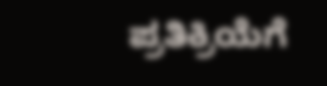ಪ್ರತಿಕ್ರಿಯೆಗೆ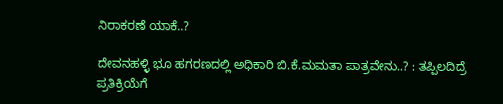ನಿರಾಕರಣೆ ಯಾಕೆ..?

ದೇವನಹಳ್ಳಿ ಭೂ ಹಗರಣದಲ್ಲಿ ಅಧಿಕಾರಿ ಬಿ.ಕೆ.ಮಮತಾ ಪಾತ್ರವೇನು..? : ತಪ್ಪಿಲದಿದ್ರೆ ಪ್ರತಿಕ್ರಿಯೆಗೆ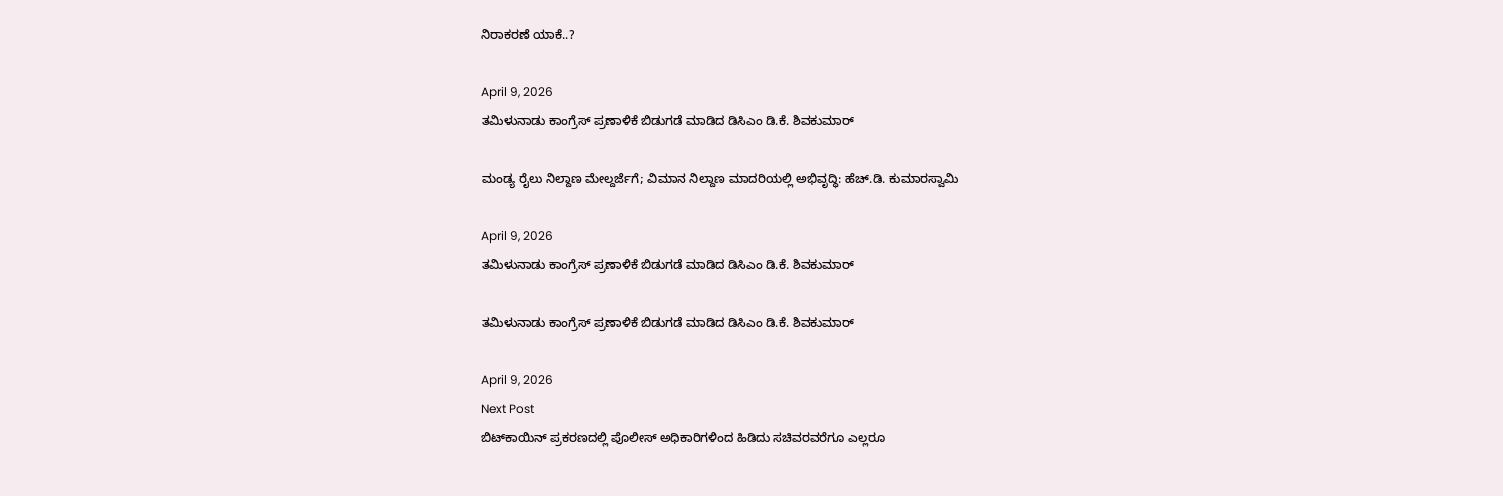ನಿರಾಕರಣೆ ಯಾಕೆ..?

April 9, 2026
ತಮಿಳುನಾಡು ಕಾಂಗ್ರೆಸ್ ಪ್ರಣಾಳಿಕೆ ಬಿಡುಗಡೆ ಮಾಡಿದ ಡಿಸಿಎಂ ಡಿ.ಕೆ. ಶಿವಕುಮಾರ್

ಮಂಡ್ಯ ರೈಲು ನಿಲ್ದಾಣ ಮೇಲ್ದರ್ಜೆಗೆ; ವಿಮಾನ ನಿಲ್ದಾಣ ಮಾದರಿಯಲ್ಲಿ ಅಭಿವೃದ್ಧಿ: ಹೆಚ್.ಡಿ. ಕುಮಾರಸ್ವಾಮಿ

April 9, 2026
ತಮಿಳುನಾಡು ಕಾಂಗ್ರೆಸ್ ಪ್ರಣಾಳಿಕೆ ಬಿಡುಗಡೆ ಮಾಡಿದ ಡಿಸಿಎಂ ಡಿ.ಕೆ. ಶಿವಕುಮಾರ್

ತಮಿಳುನಾಡು ಕಾಂಗ್ರೆಸ್ ಪ್ರಣಾಳಿಕೆ ಬಿಡುಗಡೆ ಮಾಡಿದ ಡಿಸಿಎಂ ಡಿ.ಕೆ. ಶಿವಕುಮಾರ್

April 9, 2026
Next Post
ಬಿಟ್‌ಕಾಯಿನ್‌ ಪ್ರಕರಣದಲ್ಲಿ ಪೊಲೀಸ್ ಅಧಿಕಾರಿಗಳಿಂದ ಹಿಡಿದು ಸಚಿವರವರೆಗೂ ಎಲ್ಲರೂ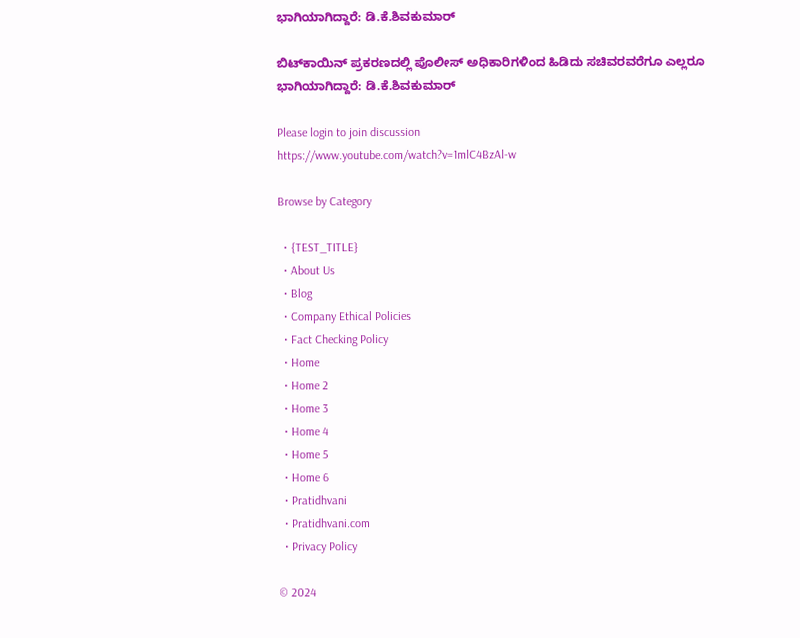ಭಾಗಿಯಾಗಿದ್ದಾರೆ: ಡಿ.ಕೆ.ಶಿವಕುಮಾರ್‌

ಬಿಟ್‌ಕಾಯಿನ್‌ ಪ್ರಕರಣದಲ್ಲಿ ಪೊಲೀಸ್ ಅಧಿಕಾರಿಗಳಿಂದ ಹಿಡಿದು ಸಚಿವರವರೆಗೂ ಎಲ್ಲರೂ ಭಾಗಿಯಾಗಿದ್ದಾರೆ: ಡಿ.ಕೆ.ಶಿವಕುಮಾರ್‌

Please login to join discussion
https://www.youtube.com/watch?v=1mlC4BzAl-w

Browse by Category

  • {TEST_TITLE}
  • About Us
  • Blog
  • Company Ethical Policies
  • Fact Checking Policy
  • Home
  • Home 2
  • Home 3
  • Home 4
  • Home 5
  • Home 6
  • Pratidhvani
  • Pratidhvani.com
  • Privacy Policy

© 2024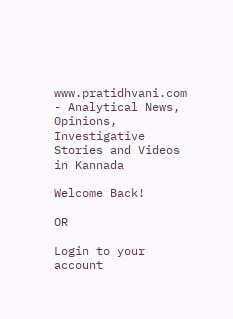www.pratidhvani.com - Analytical News, Opinions, Investigative Stories and Videos in Kannada

Welcome Back!

OR

Login to your account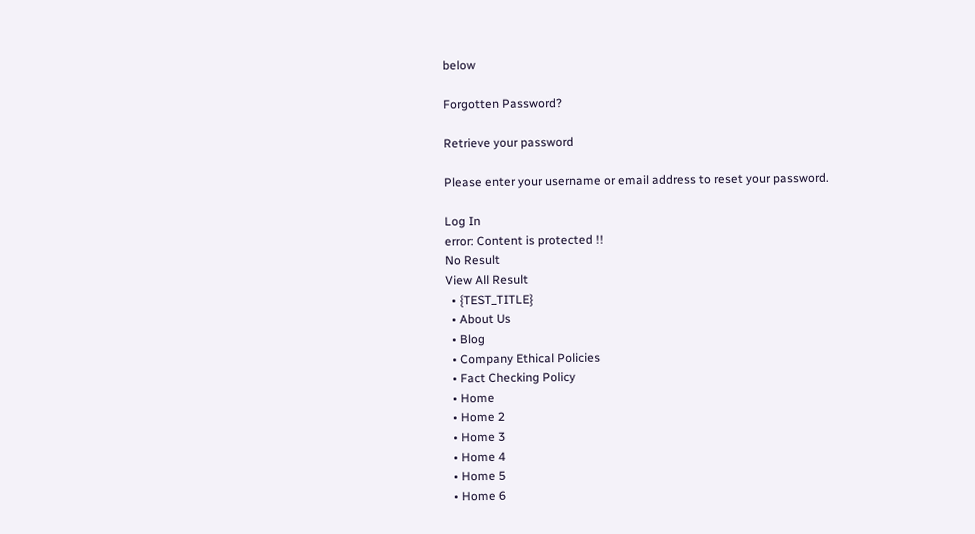below

Forgotten Password?

Retrieve your password

Please enter your username or email address to reset your password.

Log In
error: Content is protected !!
No Result
View All Result
  • {TEST_TITLE}
  • About Us
  • Blog
  • Company Ethical Policies
  • Fact Checking Policy
  • Home
  • Home 2
  • Home 3
  • Home 4
  • Home 5
  • Home 6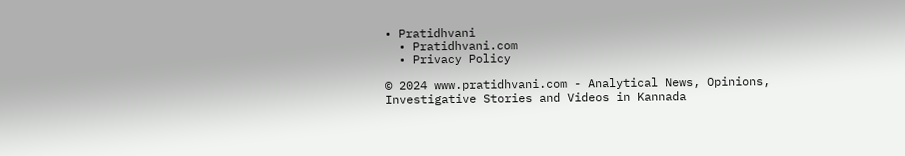• Pratidhvani
  • Pratidhvani.com
  • Privacy Policy

© 2024 www.pratidhvani.com - Analytical News, Opinions, Investigative Stories and Videos in Kannada